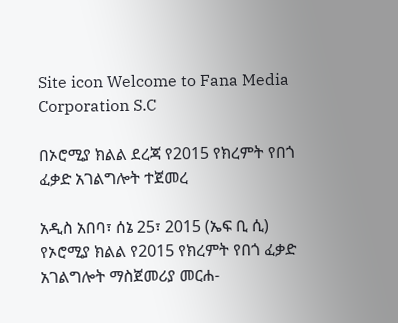Site icon Welcome to Fana Media Corporation S.C

በኦሮሚያ ክልል ደረጃ የ2015 የክረምት የበጎ ፈቃድ አገልግሎት ተጀመረ

አዲስ አበባ፣ ሰኔ 25፣ 2015 (ኤፍ ቢ ሲ) የኦሮሚያ ክልል የ2015 የክረምት የበጎ ፈቃድ አገልግሎት ማስጀመሪያ መርሐ-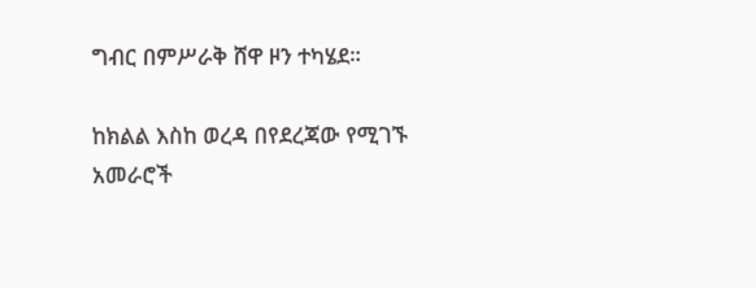ግብር በምሥራቅ ሸዋ ዞን ተካሄደ።

ከክልል እስከ ወረዳ በየደረጃው የሚገኙ አመራሮች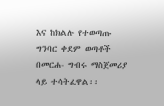እና ከክልሉ የተወጣጡ ግንባር ቀደም ወጣቶች በመርሐ- ግብሩ ማስጀመሪያ ላይ ተሳትፈዋል፡፡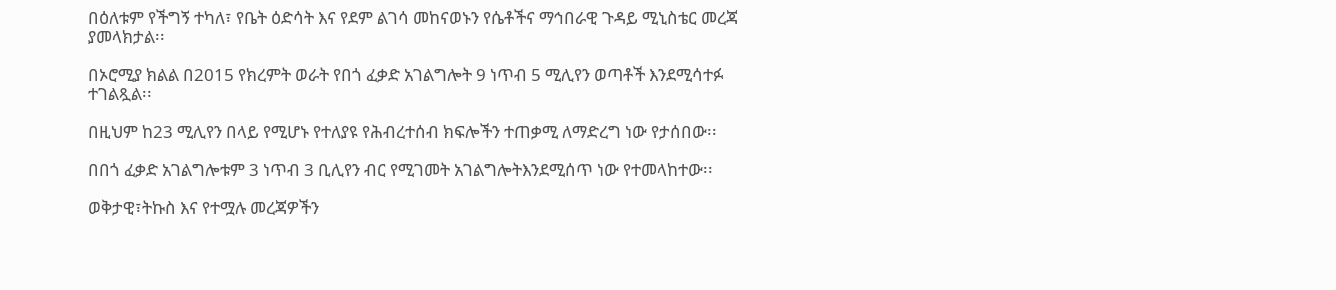በዕለቱም የችግኝ ተካለ፣ የቤት ዕድሳት እና የደም ልገሳ መከናወኑን የሴቶችና ማኅበራዊ ጉዳይ ሚኒስቴር መረጃ ያመላክታል፡፡

በኦሮሚያ ክልል በ2015 የክረምት ወራት የበጎ ፈቃድ አገልግሎት 9 ነጥብ 5 ሚሊየን ወጣቶች እንደሚሳተፉ ተገልጿል፡፡

በዚህም ከ23 ሚሊየን በላይ የሚሆኑ የተለያዩ የሕብረተሰብ ክፍሎችን ተጠቃሚ ለማድረግ ነው የታሰበው፡፡

በበጎ ፈቃድ አገልግሎቱም 3 ነጥብ 3 ቢሊየን ብር የሚገመት አገልግሎትእንደሚሰጥ ነው የተመላከተው፡፡

ወቅታዊ፣ትኩስ እና የተሟሉ መረጃዎችን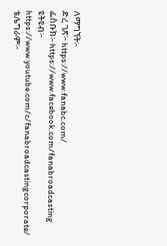ለማግኘት፡-
ድረ ገጽ፦ https://www.fanabc.com/
ፌስቡክ፡- https://www.facebook.com/fanabroadcasting
ዩትዩብ፦ https://www.youtube.com/c/fanabroadcastingcorporate/
ቴሌግራም፦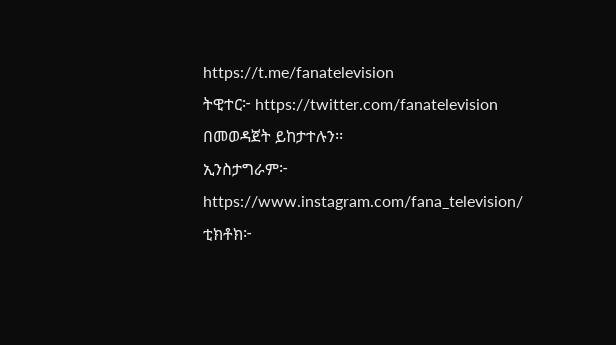https://t.me/fanatelevision
ትዊተር፦ https://twitter.com/fanatelevision በመወዳጀት ይከታተሉን፡፡
ኢንስታግራም፦ https://www.instagram.com/fana_television/
ቲክቶክ፦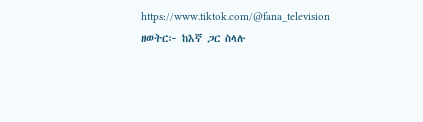https://www.tiktok.com/@fana_television
ዘወትር፦ ከእኛ ጋር ስላሉ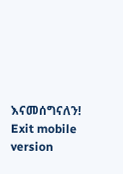እናመሰግናለን!
Exit mobile version